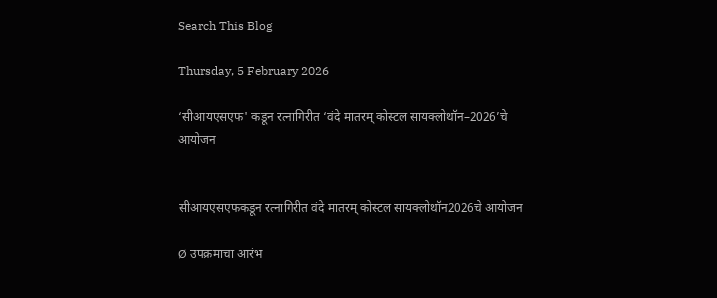Search This Blog

Thursday, 5 February 2026

‘सीआयएसएफ' कडून रत्नागिरीत ‘वंदे मातरम् कोस्टल सायक्लोथॉन–2026’चे आयोजन


सीआयएसएफकडून रत्नागिरीत वंदे मातरम् कोस्टल सायक्लोथॉन2026चे आयोजन

Ø उपक्रमाचा आरंभ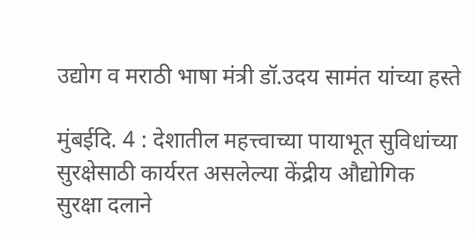उद्योग व मराठी भाषा मंत्री डॉ.उदय सामंत यांच्या हस्ते

मुंबईदि. 4 : देशातील महत्त्वाच्या पायाभूत सुविधांच्या सुरक्षेसाठी कार्यरत असलेल्या केंद्रीय औद्योगिक सुरक्षा दलाने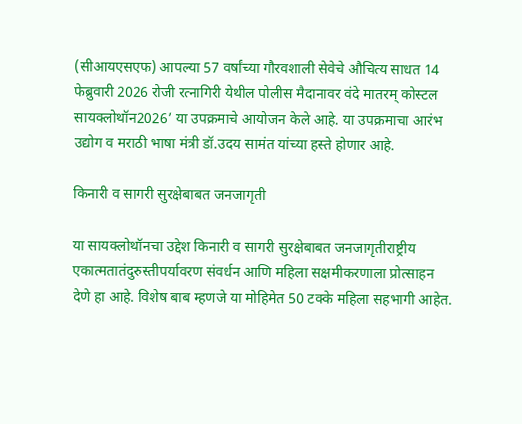(सीआयएसएफ) आपल्या 57 वर्षांच्या गौरवशाली सेवेचे औचित्य साधत 14 फेब्रुवारी 2026 रोजी रत्नागिरी येथील पोलीस मैदानावर वंदे मातरम् कोस्टल सायक्लोथॉन2026’ या उपक्रमाचे आयोजन केले आहे. या उपक्रमाचा आरंभ उद्योग व मराठी भाषा मंत्री डॉ.उदय सामंत यांच्या हस्ते होणार आहे.

किनारी व सागरी सुरक्षेबाबत जनजागृती

या सायक्लोथॉनचा उद्देश किनारी व सागरी सुरक्षेबाबत जनजागृतीराष्ट्रीय एकात्मतातंदुरुस्तीपर्यावरण संवर्धन आणि महिला सक्षमीकरणाला प्रोत्साहन देणे हा आहे. विशेष बाब म्हणजे या मोहिमेत 50 टक्के महिला सहभागी आहेत.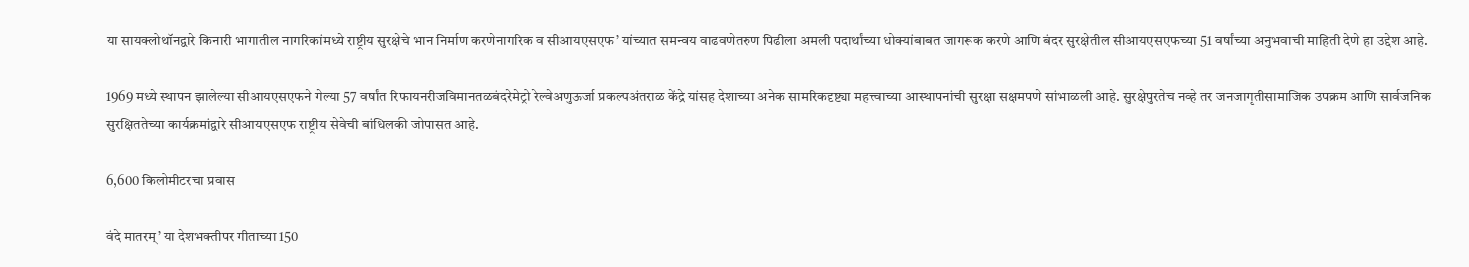या सायक्लोथॉनद्वारे किनारी भागातील नागरिकांमध्ये राष्ट्रीय सुरक्षेचे भान निर्माण करणेनागरिक व सीआयएसएफ’ यांच्यात समन्वय वाढवणेतरुण पिढीला अमली पदार्थांच्या धोक्यांबाबत जागरूक करणे आणि बंदर सुरक्षेतील सीआयएसएफच्या 51 वर्षांच्या अनुभवाची माहिती देणे हा उद्देश आहे.

1969 मध्ये स्थापन झालेल्या सीआयएसएफने गेल्या 57 वर्षांत रिफायनरीजविमानतळबंदरेमेट्रो रेल्वेअणुऊर्जा प्रकल्पअंतराळ केंद्रे यांसह देशाच्या अनेक सामरिकदृष्ट्या महत्त्वाच्या आस्थापनांची सुरक्षा सक्षमपणे सांभाळली आहे. सुरक्षेपुरतेच नव्हे तर जनजागृतीसामाजिक उपक्रम आणि सार्वजनिक सुरक्षिततेच्या कार्यक्रमांद्वारे सीआयएसएफ राष्ट्रीय सेवेची बांधिलकी जोपासत आहे.

6,600 किलोमीटरचा प्रवास

वंदे मातरम्’ या देशभक्तीपर गीताच्या 150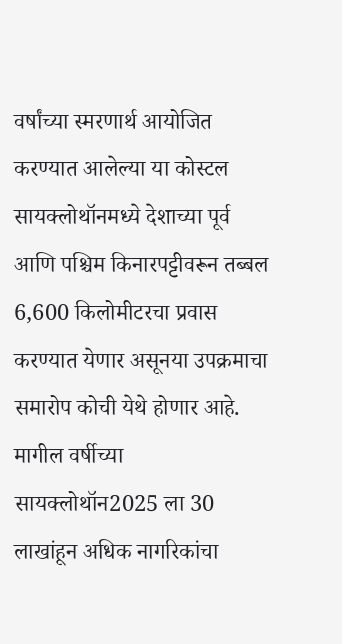वर्षांच्या स्मरणार्थ आयोजित करण्यात आलेल्या या कोस्टल सायक्लोथॉनमध्ये देशाच्या पूर्व आणि पश्चिम किनारपट्टीवरून तब्बल 6,600 किलोमीटरचा प्रवास करण्यात येणार असूनया उपक्रमाचा समारोप कोची येथे होणार आहे. मागील वर्षीच्या सायक्लोथॉन2025 ला 30 लाखांहून अधिक नागरिकांचा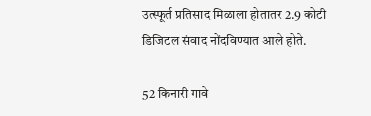उत्स्फूर्त प्रतिसाद मिळाला होतातर 2.9 कोटी डिजिटल संवाद नोंदविण्यात आले होते.

52 किनारी गावे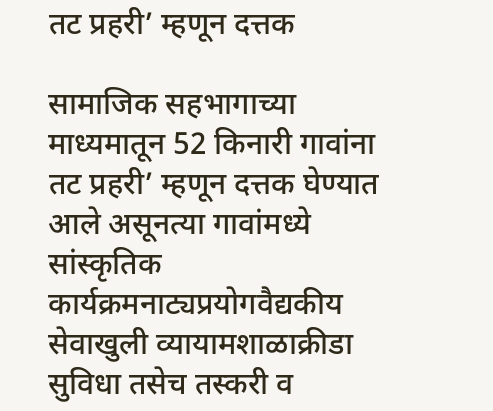तट प्रहरी’ म्हणून दत्तक

सामाजिक सहभागाच्या माध्यमातून 52 किनारी गावांना तट प्रहरी’ म्हणून दत्तक घेण्यात आले असूनत्या गावांमध्ये सांस्कृतिक कार्यक्रमनाट्यप्रयोगवैद्यकीय सेवाखुली व्यायामशाळाक्रीडा सुविधा तसेच तस्करी व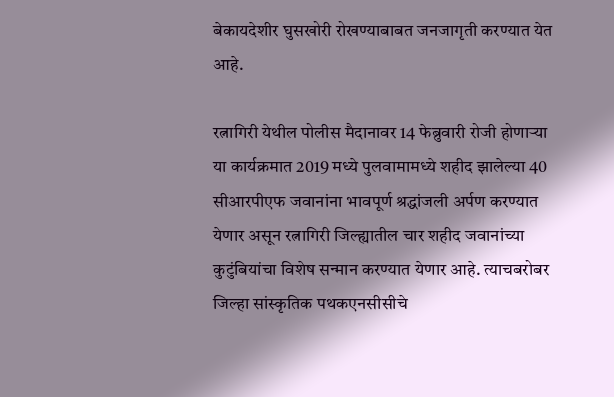बेकायदेशीर घुसखोरी रोखण्याबाबत जनजागृती करण्यात येत आहे.

रत्नागिरी येथील पोलीस मैदानावर 14 फेब्रुवारी रोजी होणाऱ्या या कार्यक्रमात 2019 मध्ये पुलवामामध्ये शहीद झालेल्या 40 सीआरपीएफ जवानांना भावपूर्ण श्रद्धांजली अर्पण करण्यात येणार असून रत्नागिरी जिल्ह्यातील चार शहीद जवानांच्या कुटुंबियांचा विशेष सन्मान करण्यात येणार आहे. त्याचबरोबर जिल्हा सांस्कृतिक पथकएनसीसीचे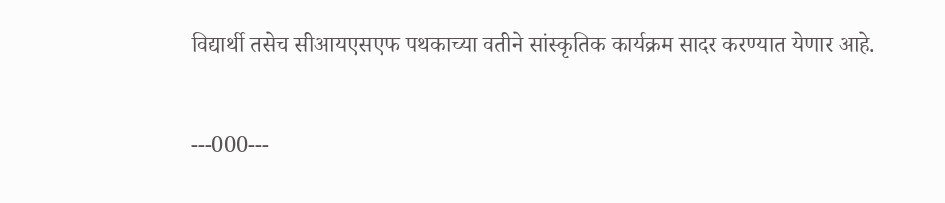विद्यार्थी तसेच सीआयएसएफ पथकाच्या वतीने सांस्कृतिक कार्यक्रम सादर करण्यात येणार आहे.

---000---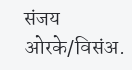संजय ओरके/विसंअ.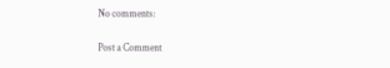No comments:

Post a Comment